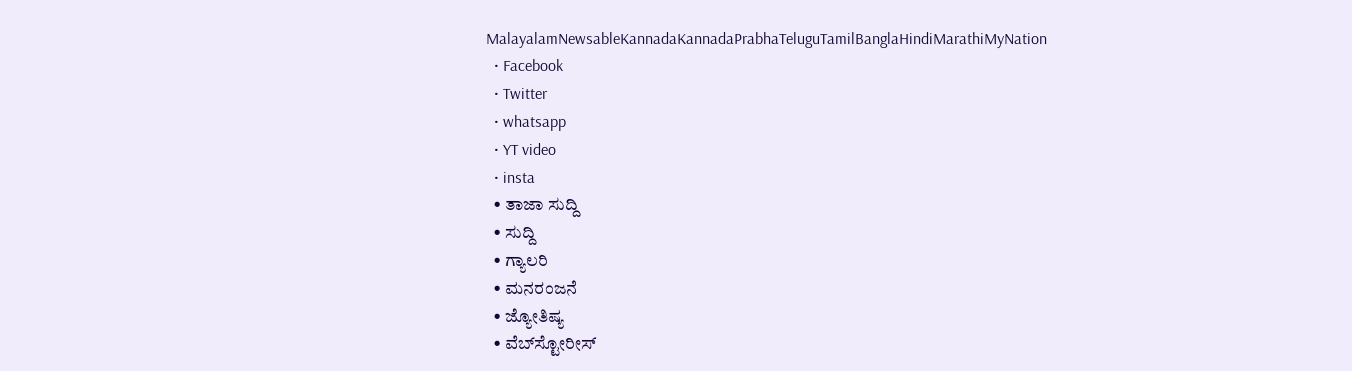MalayalamNewsableKannadaKannadaPrabhaTeluguTamilBanglaHindiMarathiMyNation
  • Facebook
  • Twitter
  • whatsapp
  • YT video
  • insta
  • ತಾಜಾ ಸುದ್ದಿ
  • ಸುದ್ದಿ
  • ಗ್ಯಾಲರಿ
  • ಮನರಂಜನೆ
  • ಜ್ಯೋತಿಷ್ಯ
  • ವೆಬ್‌ಸ್ಟೋರೀಸ್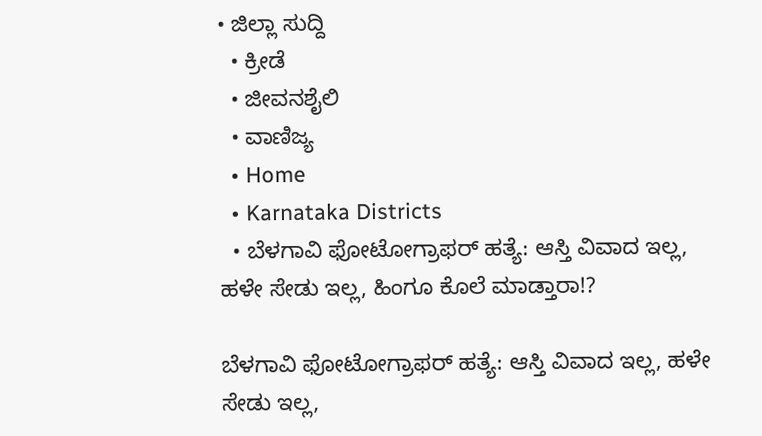• ಜಿಲ್ಲಾ ಸುದ್ದಿ
  • ಕ್ರೀಡೆ
  • ಜೀವನಶೈಲಿ
  • ವಾಣಿಜ್ಯ
  • Home
  • Karnataka Districts
  • ಬೆಳಗಾವಿ ಫೋಟೋಗ್ರಾಫರ್ ಹತ್ಯೆ: ಆಸ್ತಿ ವಿವಾದ ಇಲ್ಲ, ಹಳೇ ಸೇಡು ಇಲ್ಲ, ಹಿಂಗೂ ಕೊಲೆ ಮಾಡ್ತಾರಾ!?

ಬೆಳಗಾವಿ ಫೋಟೋಗ್ರಾಫರ್ ಹತ್ಯೆ: ಆಸ್ತಿ ವಿವಾದ ಇಲ್ಲ, ಹಳೇ ಸೇಡು ಇಲ್ಲ,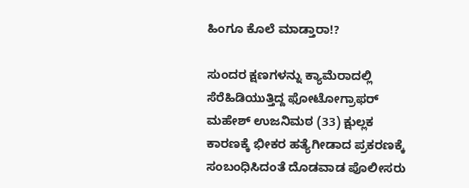ಹಿಂಗೂ ಕೊಲೆ ಮಾಡ್ತಾರಾ!?

ಸುಂದರ ಕ್ಷಣಗಳನ್ನು ಕ್ಯಾಮೆರಾದಲ್ಲಿ ಸೆರೆಹಿಡಿಯುತ್ತಿದ್ದ ಫೋಟೋಗ್ರಾಫರ್ ಮಹೇಶ್ ಉಜನಿಮಠ (33) ಕ್ಷುಲ್ಲಕ ಕಾರಣಕ್ಕೆ ಭೀಕರ ಹತ್ಯೆಗೀಡಾದ ಪ್ರಕರಣಕ್ಕೆ ಸಂಬಂಧಿಸಿದಂತೆ ದೊಡವಾಡ ಪೊಲೀಸರು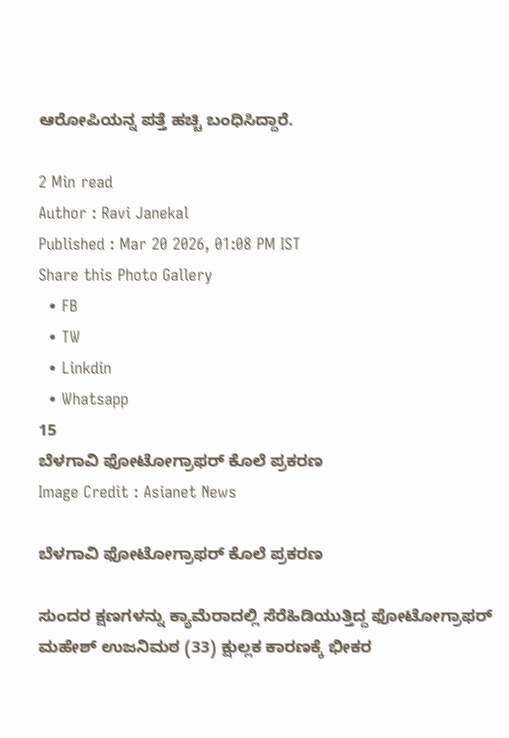ಆರೋಪಿಯನ್ನ ಪತ್ತೆ ಹಚ್ಚಿ ಬಂಧಿಸಿದ್ದಾರೆ.

2 Min read
Author : Ravi Janekal
Published : Mar 20 2026, 01:08 PM IST
Share this Photo Gallery
  • FB
  • TW
  • Linkdin
  • Whatsapp
15
ಬೆಳಗಾವಿ ಫೋಟೋಗ್ರಾಫರ್ ಕೊಲೆ ಪ್ರಕರಣ
Image Credit : Asianet News

ಬೆಳಗಾವಿ ಫೋಟೋಗ್ರಾಫರ್ ಕೊಲೆ ಪ್ರಕರಣ

ಸುಂದರ ಕ್ಷಣಗಳನ್ನು ಕ್ಯಾಮೆರಾದಲ್ಲಿ ಸೆರೆಹಿಡಿಯುತ್ತಿದ್ದ ಫೋಟೋಗ್ರಾಫರ್ ಮಹೇಶ್ ಉಜನಿಮಠ (33) ಕ್ಷುಲ್ಲಕ ಕಾರಣಕ್ಕೆ ಭೀಕರ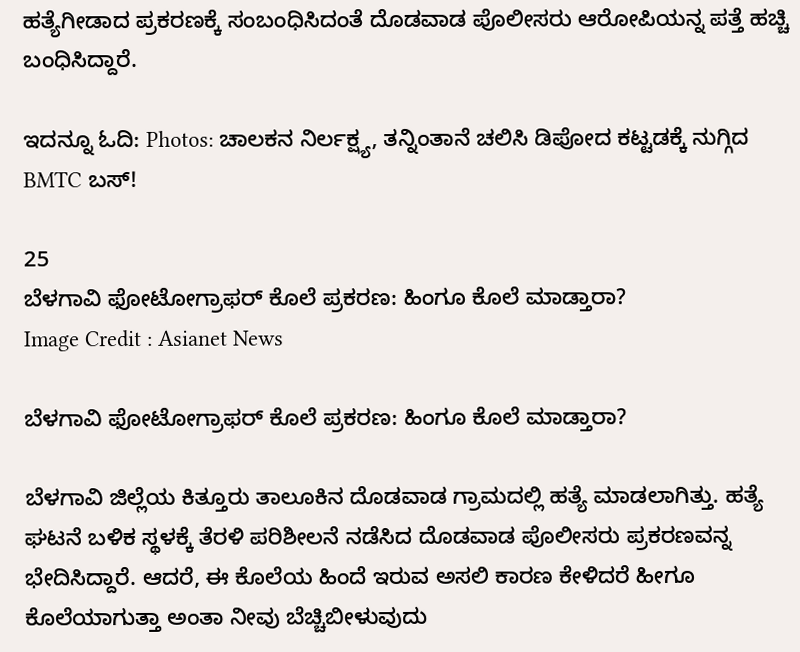ಹತ್ಯೆಗೀಡಾದ ಪ್ರಕರಣಕ್ಕೆ ಸಂಬಂಧಿಸಿದಂತೆ ದೊಡವಾಡ ಪೊಲೀಸರು ಆರೋಪಿಯನ್ನ ಪತ್ತೆ ಹಚ್ಚಿ ಬಂಧಿಸಿದ್ದಾರೆ.

ಇದನ್ನೂ ಓದಿ: Photos: ಚಾಲಕನ ನಿರ್ಲಕ್ಷ್ಯ, ತನ್ನಿಂತಾನೆ ಚಲಿಸಿ ಡಿಪೋದ ಕಟ್ಟಡಕ್ಕೆ ನುಗ್ಗಿದ BMTC ಬಸ್!

25
ಬೆಳಗಾವಿ ಫೋಟೋಗ್ರಾಫರ್ ಕೊಲೆ ಪ್ರಕರಣ: ಹಿಂಗೂ ಕೊಲೆ ಮಾಡ್ತಾರಾ?
Image Credit : Asianet News

ಬೆಳಗಾವಿ ಫೋಟೋಗ್ರಾಫರ್ ಕೊಲೆ ಪ್ರಕರಣ: ಹಿಂಗೂ ಕೊಲೆ ಮಾಡ್ತಾರಾ?

ಬೆಳಗಾವಿ ಜಿಲ್ಲೆಯ ಕಿತ್ತೂರು ತಾಲೂಕಿನ ದೊಡವಾಡ ಗ್ರಾಮದಲ್ಲಿ ಹತ್ಯೆ ಮಾಡಲಾಗಿತ್ತು. ಹತ್ಯೆ ಘಟನೆ ಬಳಿಕ ಸ್ಥಳಕ್ಕೆ ತೆರಳಿ ಪರಿಶೀಲನೆ ನಡೆಸಿದ ದೊಡವಾಡ ಪೊಲೀಸರು ಪ್ರಕರಣವನ್ನ ಭೇದಿಸಿದ್ದಾರೆ. ಆದರೆ, ಈ ಕೊಲೆಯ ಹಿಂದೆ ಇರುವ ಅಸಲಿ ಕಾರಣ ಕೇಳಿದರೆ ಹೀಗೂ ಕೊಲೆಯಾಗುತ್ತಾ ಅಂತಾ ನೀವು ಬೆಚ್ಚಿಬೀಳುವುದು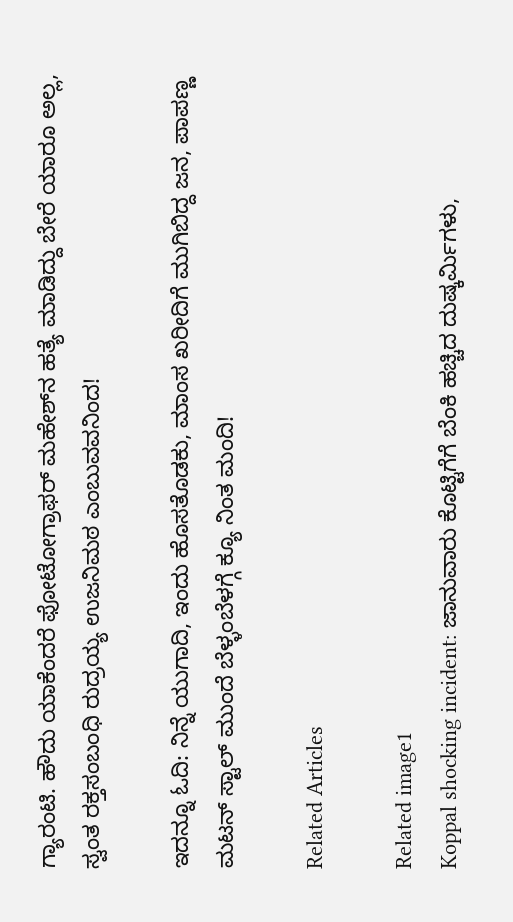ಗ್ಯಾರಂಟಿ. ಹೌದು ಯಾಕೆಂದರೆ ಫೋಟೋಗ್ರಾಫರ್ ಮಹೇಶ್‌ನ ಹತ್ಯೆ ಮಾಡಿದ್ದು ಬೇರೆ ಯಾರೂ ಅಲ್ಲ, ಸ್ವಂತ ರಕ್ತಸಂಬಂಧಿ ರುದ್ರಯ್ಯ ಉಜನಿಮಠ ಎಂಬುವವನಿಂದ!

ಇದನ್ನೂ ಓದಿ: ನಿನ್ನೆ ಯುಗಾದಿ, ಇಂದು ಹೊಸತೊಡಕು, ಮಾಂಸ ಖರೀದಿಗೆ ಮುಗಿಬಿದ್ದ ಜನ, ಪಾಪಣ್ಣ ಮಟನ್‌ ಸ್ಟಾಲ್‌ ಮುಂದೆ ಬೆಳ್ಳಂಬೆಳಗ್ಗೆ ಕ್ಯೂ ನಿಂತ ಮಂದಿ!

Related Articles

Related image1
Koppal shocking incident: ಜಾನುವಾರು ಕೊಟ್ಟಿಗೆಗೆ ಬೆಂಕಿ ಹಚ್ಚಿದ ದುಷ್ಕರ್ಮಿಗಳು,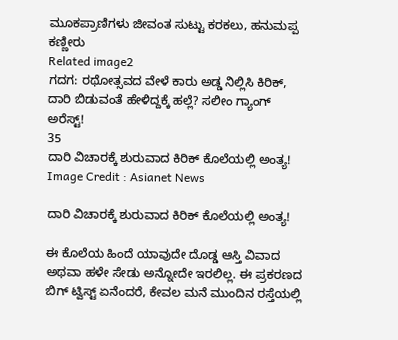ಮೂಕಪ್ರಾಣಿಗಳು ಜೀವಂತ ಸುಟ್ಟು ಕರಕಲು, ಹನುಮಪ್ಪ ಕಣ್ಣೀರು
Related image2
ಗದಗ: ರಥೋತ್ಸವದ ವೇಳೆ ಕಾರು ಅಡ್ಡ ನಿಲ್ಲಿಸಿ ಕಿರಿಕ್, ದಾರಿ ಬಿಡುವಂತೆ ಹೇಳಿದ್ದಕ್ಕೆ ಹಲ್ಲೆ? ಸಲೀಂ ಗ್ಯಾಂಗ್ ಅರೆಸ್ಟ್!
35
ದಾರಿ ವಿಚಾರಕ್ಕೆ ಶುರುವಾದ ಕಿರಿಕ್ ಕೊಲೆಯಲ್ಲಿ ಅಂತ್ಯ!
Image Credit : Asianet News

ದಾರಿ ವಿಚಾರಕ್ಕೆ ಶುರುವಾದ ಕಿರಿಕ್ ಕೊಲೆಯಲ್ಲಿ ಅಂತ್ಯ!

ಈ ಕೊಲೆಯ ಹಿಂದೆ ಯಾವುದೇ ದೊಡ್ಡ ಆಸ್ತಿ ವಿವಾದ ಅಥವಾ ಹಳೇ ಸೇಡು ಅನ್ನೋದೇ ಇರಲಿಲ್ಲ. ಈ ಪ್ರಕರಣದ ಬಿಗ್ ಟ್ವಿಸ್ಟ್ ಏನೆಂದರೆ, ಕೇವಲ ಮನೆ ಮುಂದಿನ ರಸ್ತೆಯಲ್ಲಿ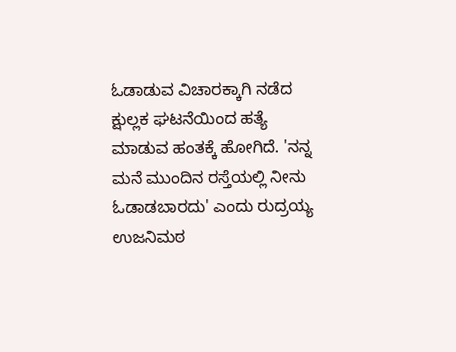ಓಡಾಡುವ ವಿಚಾರಕ್ಕಾಗಿ ನಡೆದ ಕ್ಷುಲ್ಲಕ ಘಟನೆಯಿಂದ ಹತ್ಯೆ ಮಾಡುವ ಹಂತಕ್ಕೆ ಹೋಗಿದೆ. 'ನನ್ನ ಮನೆ ಮುಂದಿನ ರಸ್ತೆಯಲ್ಲಿ ನೀನು ಓಡಾಡಬಾರದು' ಎಂದು ರುದ್ರಯ್ಯ ಉಜನಿಮಠ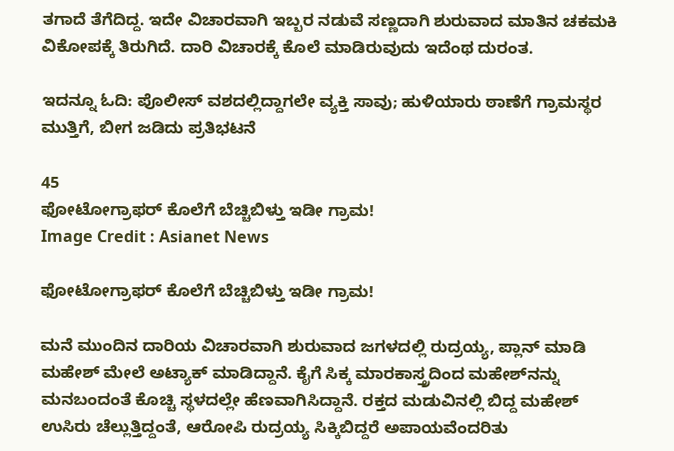ತಗಾದೆ ತೆಗೆದಿದ್ದ. ಇದೇ ವಿಚಾರವಾಗಿ ಇಬ್ಬರ ನಡುವೆ ಸಣ್ಣದಾಗಿ ಶುರುವಾದ ಮಾತಿನ ಚಕಮಕಿ ವಿಕೋಪಕ್ಕೆ ತಿರುಗಿದೆ. ದಾರಿ ವಿಚಾರಕ್ಕೆ ಕೊಲೆ ಮಾಡಿರುವುದು ಇದೆಂಥ ದುರಂತ.

ಇದನ್ನೂ ಓದಿ: ಪೊಲೀಸ್ ವಶದಲ್ಲಿದ್ದಾಗಲೇ ವ್ಯಕ್ತಿ ಸಾವು; ಹುಳಿಯಾರು ಠಾಣೆಗೆ ಗ್ರಾಮಸ್ಥರ ಮುತ್ತಿಗೆ, ಬೀಗ ಜಡಿದು ಪ್ರತಿಭಟನೆ

45
ಫೋಟೋಗ್ರಾಫರ್ ಕೊಲೆಗೆ ಬೆಚ್ಚಿಬಿಳ್ತು ಇಡೀ ಗ್ರಾಮ!
Image Credit : Asianet News

ಫೋಟೋಗ್ರಾಫರ್ ಕೊಲೆಗೆ ಬೆಚ್ಚಿಬಿಳ್ತು ಇಡೀ ಗ್ರಾಮ!

ಮನೆ ಮುಂದಿನ ದಾರಿಯ ವಿಚಾರವಾಗಿ ಶುರುವಾದ ಜಗಳದಲ್ಲಿ ರುದ್ರಯ್ಯ, ಪ್ಲಾನ್ ಮಾಡಿ ಮಹೇಶ್ ಮೇಲೆ ಅಟ್ಯಾಕ್ ಮಾಡಿದ್ದಾನೆ. ಕೈಗೆ ಸಿಕ್ಕ ಮಾರಕಾಸ್ತ್ರದಿಂದ ಮಹೇಶ್‌ನನ್ನು ಮನಬಂದಂತೆ ಕೊಚ್ಚಿ ಸ್ಥಳದಲ್ಲೇ ಹೆಣವಾಗಿಸಿದ್ದಾನೆ. ರಕ್ತದ ಮಡುವಿನಲ್ಲಿ ಬಿದ್ದ ಮಹೇಶ್ ಉಸಿರು ಚೆಲ್ಲುತ್ತಿದ್ದಂತೆ, ಆರೋಪಿ ರುದ್ರಯ್ಯ ಸಿಕ್ಕಿಬಿದ್ದರೆ ಅಪಾಯವೆಂದರಿತು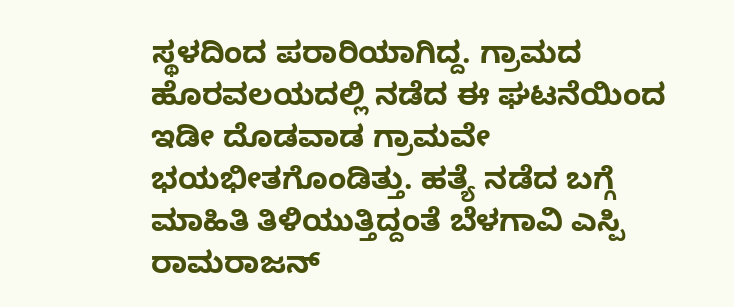ಸ್ಥಳದಿಂದ ಪರಾರಿಯಾಗಿದ್ದ. ಗ್ರಾಮದ ಹೊರವಲಯದಲ್ಲಿ ನಡೆದ ಈ ಘಟನೆಯಿಂದ ಇಡೀ ದೊಡವಾಡ ಗ್ರಾಮವೇ ಭಯಭೀತಗೊಂಡಿತ್ತು. ಹತ್ಯೆ ನಡೆದ ಬಗ್ಗೆ ಮಾಹಿತಿ ತಿಳಿಯುತ್ತಿದ್ದಂತೆ ಬೆಳಗಾವಿ ಎಸ್ಪಿ ರಾಮರಾಜನ್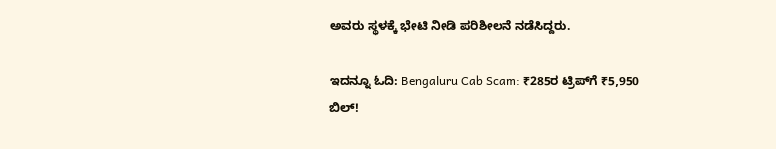ಅವರು ಸ್ಥಳಕ್ಕೆ ಭೇಟಿ ನೀಡಿ ಪರಿಶೀಲನೆ ನಡೆಸಿದ್ದರು.

ಇದನ್ನೂ ಓದಿ: Bengaluru Cab Scam: ₹285ರ ಟ್ರಿಪ್‌ಗೆ ₹5,950 ಬಿಲ್!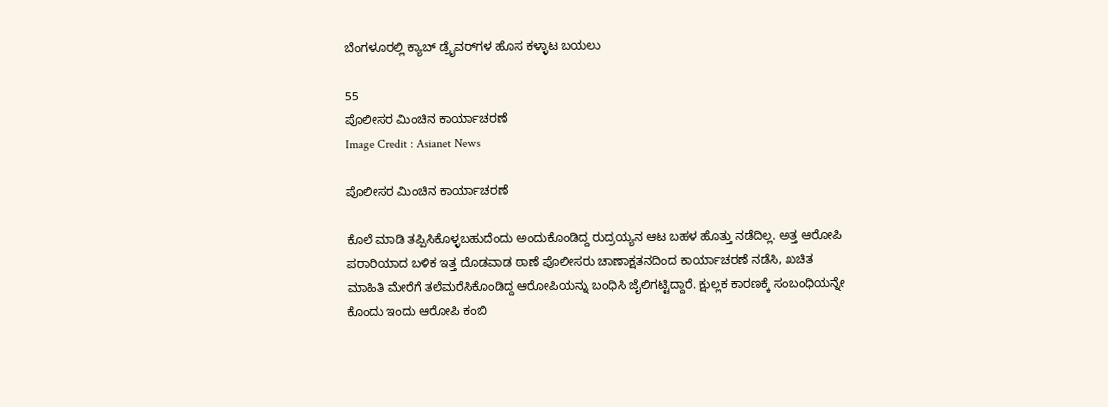ಬೆಂಗಳೂರಲ್ಲಿ ಕ್ಯಾಬ್ ಡ್ರೈವರ್‌ಗಳ ಹೊಸ ಕಳ್ಳಾಟ ಬಯಲು

55
ಪೊಲೀಸರ ಮಿಂಚಿನ ಕಾರ್ಯಾಚರಣೆ
Image Credit : Asianet News

ಪೊಲೀಸರ ಮಿಂಚಿನ ಕಾರ್ಯಾಚರಣೆ

ಕೊಲೆ ಮಾಡಿ ತಪ್ಪಿಸಿಕೊಳ್ಳಬಹುದೆಂದು ಅಂದುಕೊಂಡಿದ್ದ ರುದ್ರಯ್ಯನ ಆಟ ಬಹಳ ಹೊತ್ತು ನಡೆದಿಲ್ಲ. ಅತ್ತ ಆರೋಪಿ ಪರಾರಿಯಾದ ಬಳಿಕ ಇತ್ತ ದೊಡವಾಡ ಠಾಣೆ ಪೊಲೀಸರು ಚಾಣಾಕ್ಷತನದಿಂದ ಕಾರ್ಯಾಚರಣೆ ನಡೆಸಿ, ಖಚಿತ ಮಾಹಿತಿ ಮೇರೆಗೆ ತಲೆಮರೆಸಿಕೊಂಡಿದ್ದ ಆರೋಪಿಯನ್ನು ಬಂಧಿಸಿ ಜೈಲಿಗಟ್ಟಿದ್ದಾರೆ. ಕ್ಷುಲ್ಲಕ ಕಾರಣಕ್ಕೆ ಸಂಬಂಧಿಯನ್ನೇ ಕೊಂದು ಇಂದು ಆರೋಪಿ ಕಂಬಿ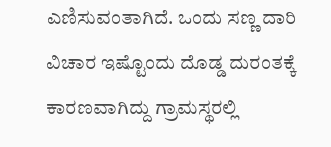ಎಣಿಸುವಂತಾಗಿದೆ. ಒಂದು ಸಣ್ಣ ದಾರಿ ವಿಚಾರ ಇಷ್ಟೊಂದು ದೊಡ್ಡ ದುರಂತಕ್ಕೆ ಕಾರಣವಾಗಿದ್ದು ಗ್ರಾಮಸ್ಥರಲ್ಲಿ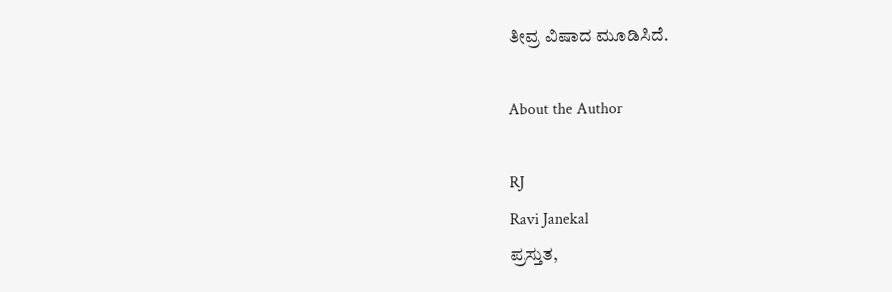ತೀವ್ರ ವಿಷಾದ ಮೂಡಿಸಿದೆ.

About the Author

RJ
Ravi Janekal
ಪ್ರಸ್ತುತ,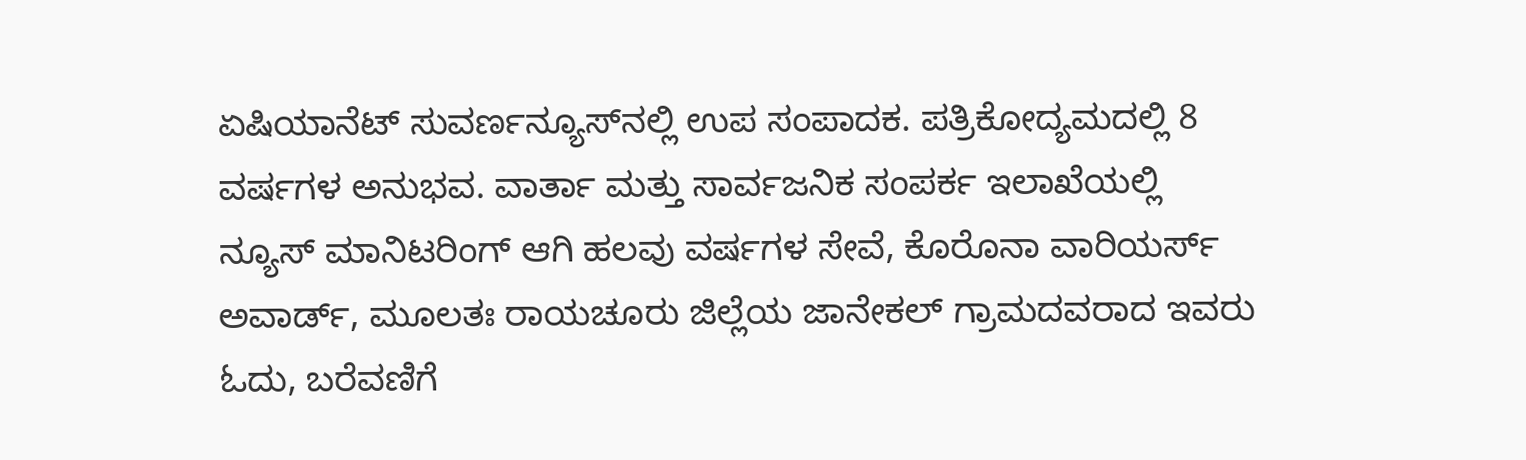ಏಷಿಯಾನೆಟ್ ಸುವರ್ಣನ್ಯೂಸ್‌ನಲ್ಲಿ ಉಪ ಸಂಪಾದಕ. ಪತ್ರಿಕೋದ್ಯಮದಲ್ಲಿ 8 ವರ್ಷಗಳ ಅನುಭವ. ವಾರ್ತಾ ಮತ್ತು ಸಾರ್ವಜನಿಕ ಸಂಪರ್ಕ ಇಲಾಖೆಯಲ್ಲಿ ನ್ಯೂಸ್ ಮಾನಿಟರಿಂಗ್ ಆಗಿ ಹಲವು ವರ್ಷಗಳ ಸೇವೆ, ಕೊರೊನಾ ವಾರಿಯರ್ಸ್ ಅವಾರ್ಡ್, ಮೂಲತಃ ರಾಯಚೂರು ಜಿಲ್ಲೆಯ ಜಾನೇಕಲ್ ಗ್ರಾಮದವರಾದ ಇವರು ಓದು, ಬರೆವಣಿಗೆ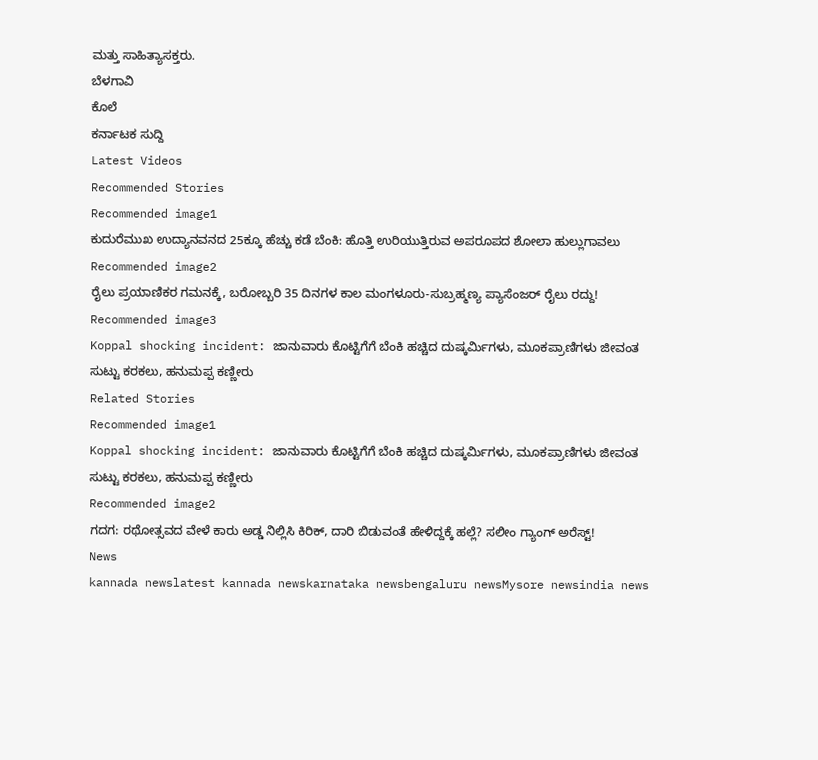ಮತ್ತು ಸಾಹಿತ್ಯಾಸಕ್ತರು.
ಬೆಳಗಾವಿ
ಕೊಲೆ
ಕರ್ನಾಟಕ ಸುದ್ದಿ
Latest Videos
Recommended Stories
Recommended image1
ಕುದುರೆಮುಖ ಉದ್ಯಾನವನದ 25ಕ್ಕೂ ಹೆಚ್ಚು ಕಡೆ ಬೆಂಕಿ: ಹೊತ್ತಿ ಉರಿಯುತ್ತಿರುವ ಅಪರೂಪದ ಶೋಲಾ ಹುಲ್ಲುಗಾವಲು
Recommended image2
ರೈಲು ಪ್ರಯಾಣಿಕರ ಗಮನಕ್ಕೆ, ಬರೋಬ್ಬರಿ 35 ದಿನಗಳ ಕಾಲ ಮಂಗಳೂರು-ಸುಬ್ರಹ್ಮಣ್ಯ ಪ್ಯಾಸೆಂಜರ್ ರೈಲು ರದ್ದು!
Recommended image3
Koppal shocking incident: ಜಾನುವಾರು ಕೊಟ್ಟಿಗೆಗೆ ಬೆಂಕಿ ಹಚ್ಚಿದ ದುಷ್ಕರ್ಮಿಗಳು, ಮೂಕಪ್ರಾಣಿಗಳು ಜೀವಂತ ಸುಟ್ಟು ಕರಕಲು, ಹನುಮಪ್ಪ ಕಣ್ಣೀರು
Related Stories
Recommended image1
Koppal shocking incident: ಜಾನುವಾರು ಕೊಟ್ಟಿಗೆಗೆ ಬೆಂಕಿ ಹಚ್ಚಿದ ದುಷ್ಕರ್ಮಿಗಳು, ಮೂಕಪ್ರಾಣಿಗಳು ಜೀವಂತ ಸುಟ್ಟು ಕರಕಲು, ಹನುಮಪ್ಪ ಕಣ್ಣೀರು
Recommended image2
ಗದಗ: ರಥೋತ್ಸವದ ವೇಳೆ ಕಾರು ಅಡ್ಡ ನಿಲ್ಲಿಸಿ ಕಿರಿಕ್, ದಾರಿ ಬಿಡುವಂತೆ ಹೇಳಿದ್ದಕ್ಕೆ ಹಲ್ಲೆ? ಸಲೀಂ ಗ್ಯಾಂಗ್ ಅರೆಸ್ಟ್!
News
kannada newslatest kannada newskarnataka newsbengaluru newsMysore newsindia news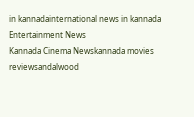in kannadainternational news in kannada
Entertainment News
Kannada Cinema Newskannada movies reviewsandalwood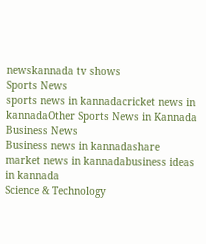newskannada tv shows
Sports News
sports news in kannadacricket news in kannadaOther Sports News in Kannada
Business News
Business news in kannadashare market news in kannadabusiness ideas in kannada
Science & Technology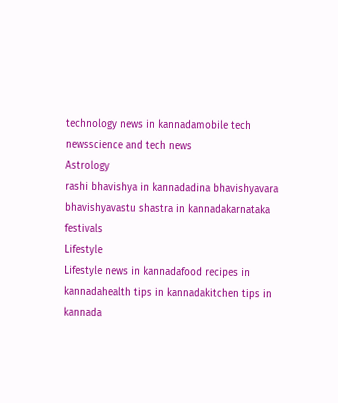technology news in kannadamobile tech newsscience and tech news
Astrology
rashi bhavishya in kannadadina bhavishyavara bhavishyavastu shastra in kannadakarnataka festivals
Lifestyle
Lifestyle news in kannadafood recipes in kannadahealth tips in kannadakitchen tips in kannada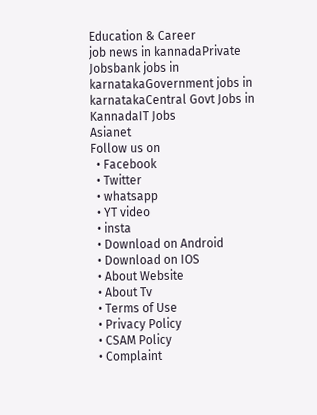Education & Career
job news in kannadaPrivate Jobsbank jobs in karnatakaGovernment jobs in karnatakaCentral Govt Jobs in KannadaIT Jobs
Asianet
Follow us on
  • Facebook
  • Twitter
  • whatsapp
  • YT video
  • insta
  • Download on Android
  • Download on IOS
  • About Website
  • About Tv
  • Terms of Use
  • Privacy Policy
  • CSAM Policy
  • Complaint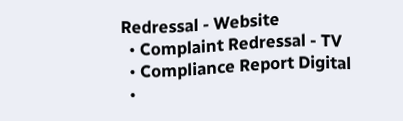Redressal - Website
  • Complaint Redressal - TV
  • Compliance Report Digital
  •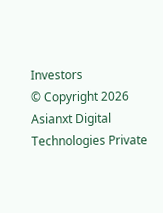Investors
© Copyright 2026 Asianxt Digital Technologies Private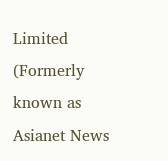Limited (Formerly known as Asianet News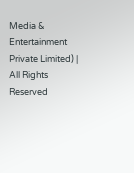Media & Entertainment Private Limited) | All Rights Reserved